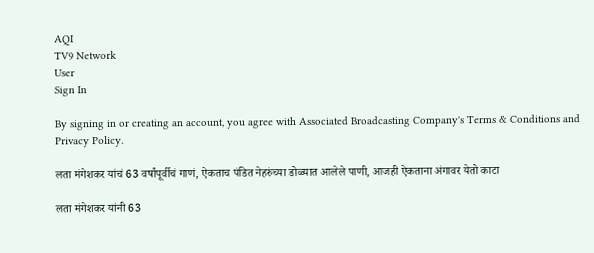AQI
TV9 Network
User
Sign In

By signing in or creating an account, you agree with Associated Broadcasting Company's Terms & Conditions and Privacy Policy.

लता मंगेशकर यांचं 63 वर्षांपूर्वीचं गाणं, ऐकताच पंडित नेहरुंच्या डोळ्यात आलेले पाणी, आजही ऐकताना अंगावर येतो काटा

लता मंगेशकर यांनी 63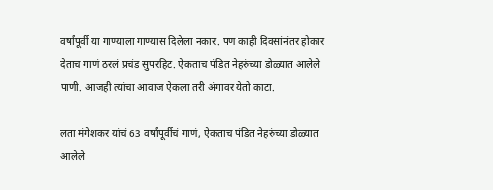वर्षांपूर्वी या गाण्याला गाण्यास दिलेला नकार. पण काही दिवसांनंतर होकार देताच गाणं ठरलं प्रचंड सुपरहिट. ऐकताच पंडित नेहरुंच्या डोळ्यात आलेले पाणी. आजही त्यांचा आवाज ऐकला तरी अंगावर येतो काटा.

लता मंगेशकर यांचं 63 वर्षांपूर्वीचं गाणं, ऐकताच पंडित नेहरुंच्या डोळ्यात आलेले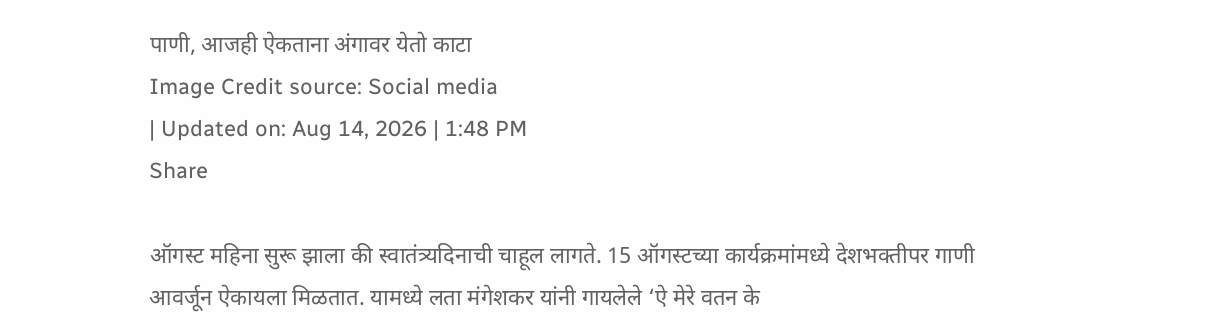पाणी, आजही ऐकताना अंगावर येतो काटा
Image Credit source: Social media
| Updated on: Aug 14, 2026 | 1:48 PM
Share

ऑगस्ट महिना सुरू झाला की स्वातंत्र्यदिनाची चाहूल लागते. 15 ऑगस्टच्या कार्यक्रमांमध्ये देशभक्तीपर गाणी आवर्जून ऐकायला मिळतात. यामध्ये लता मंगेशकर यांनी गायलेले ‘ऐ मेरे वतन के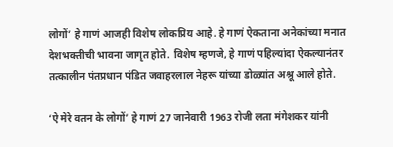लोगों’ हे गाणं आजही विशेष लोकप्रिय आहे. हे गाणं ऐकताना अनेकांच्या मनात देशभक्तीची भावना जागृत होते. विशेष म्हणजे, हे गाणं पहिल्यांदा ऐकल्यानंतर तत्कालीन पंतप्रधान पंडित जवाहरलाल नेहरू यांच्या डोळ्यांत अश्रू आले होते.

‘ऐ मेरे वतन के लोगों’ हे गाणं 27 जानेवारी 1963 रोजी लता मंगेशकर यांनी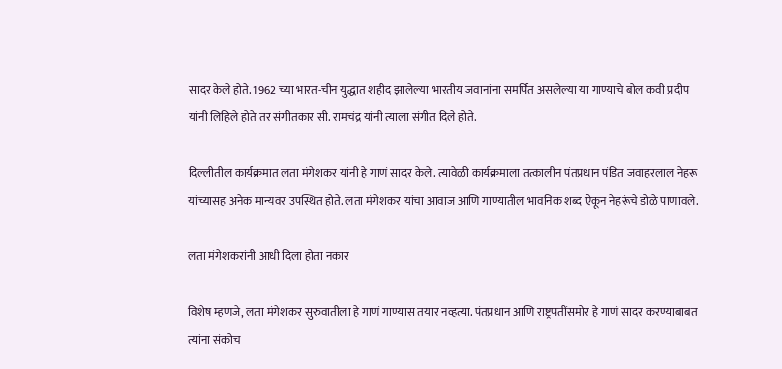सादर केले होते. 1962 च्या भारत-चीन युद्धात शहीद झालेल्या भारतीय जवानांना समर्पित असलेल्या या गाण्याचे बोल कवी प्रदीप यांनी लिहिले होते तर संगीतकार सी. रामचंद्र यांनी त्याला संगीत दिले होते.

दिल्लीतील कार्यक्रमात लता मंगेशकर यांनी हे गाणं सादर केले. त्यावेळी कार्यक्रमाला तत्कालीन पंतप्रधान पंडित जवाहरलाल नेहरू यांच्यासह अनेक मान्यवर उपस्थित होते. लता मंगेशकर यांचा आवाज आणि गाण्यातील भावनिक शब्द ऐकून नेहरूंचे डोळे पाणावले.

लता मंगेशकरांनी आधी दिला होता नकार

विशेष म्हणजे, लता मंगेशकर सुरुवातीला हे गाणं गाण्यास तयार नव्हत्या. पंतप्रधान आणि राष्ट्रपतींसमोर हे गाणं सादर करण्याबाबत त्यांना संकोच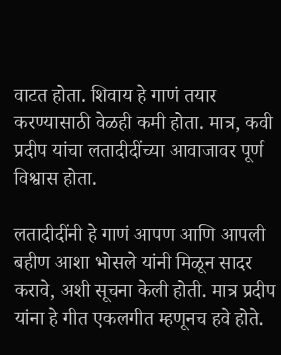वाटत होता. शिवाय हे गाणं तयार करण्यासाठी वेळही कमी होता. मात्र, कवी प्रदीप यांचा लतादीदींच्या आवाजावर पूर्ण विश्वास होता.

लतादीदींनी हे गाणं आपण आणि आपली बहीण आशा भोसले यांनी मिळून सादर करावे, अशी सूचना केली होती. मात्र प्रदीप यांना हे गीत एकलगीत म्हणूनच हवे होते.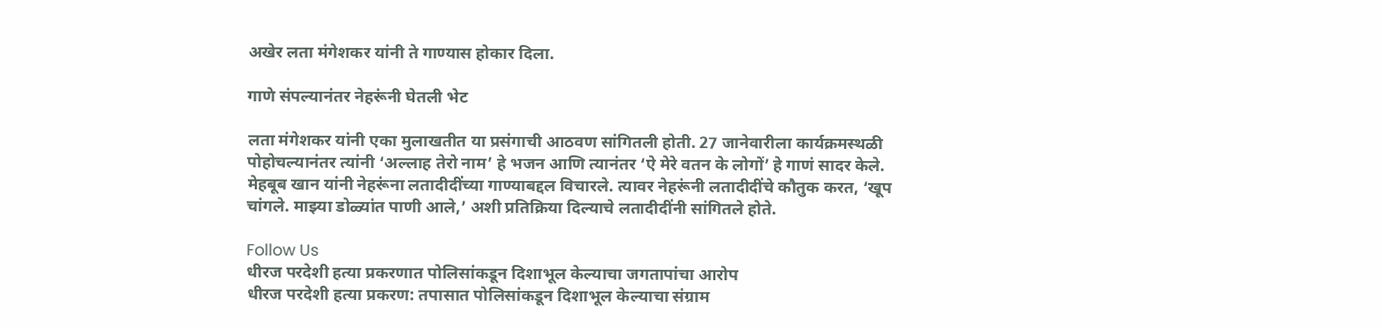अखेर लता मंगेशकर यांनी ते गाण्यास होकार दिला.

गाणे संपल्यानंतर नेहरूंनी घेतली भेट

लता मंगेशकर यांनी एका मुलाखतीत या प्रसंगाची आठवण सांगितली होती. 27 जानेवारीला कार्यक्रमस्थळी पोहोचल्यानंतर त्यांनी ‘अल्लाह तेरो नाम’ हे भजन आणि त्यानंतर ‘ऐ मेरे वतन के लोगों’ हे गाणं सादर केले. मेहबूब खान यांनी नेहरूंना लतादीदींच्या गाण्याबद्दल विचारले. त्यावर नेहरूंनी लतादीदींचे कौतुक करत, ‘खूप चांगले. माझ्या डोळ्यांत पाणी आले,’ अशी प्रतिक्रिया दिल्याचे लतादीदींनी सांगितले होते.

Follow Us
धीरज परदेशी हत्या प्रकरणात पोलिसांकडून दिशाभूल केल्याचा जगतापांचा आरोप
धीरज परदेशी हत्या प्रकरण: तपासात पोलिसांकडून दिशाभूल केल्याचा संग्राम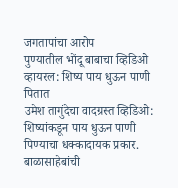जगतापांचा आरोप
पुण्यातील भोंदू बाबाचा व्हिडिओ व्हायरल: शिष्य पाय धुऊन पाणी पितात
उमेश तागुंदेचा वादग्रस्त व्हिडिओ: शिष्यांकडून पाय धुऊन पाणी पिण्याचा धक्कादायक प्रकार.
बाळासाहेबांची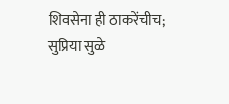शिवसेना ही ठाकरेंचीच; सुप्रिया सुळे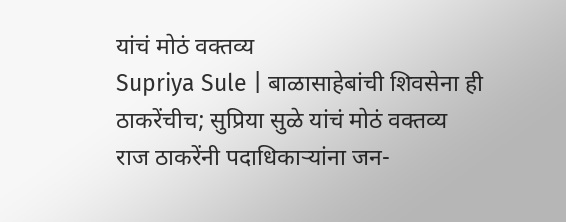यांचं मोठं वक्तव्य
Supriya Sule | बाळासाहेबांची शिवसेना ही ठाकरेंचीच; सुप्रिया सुळे यांचं मोठं वक्तव्य
राज ठाकरेंनी पदाधिकाऱ्यांना जन-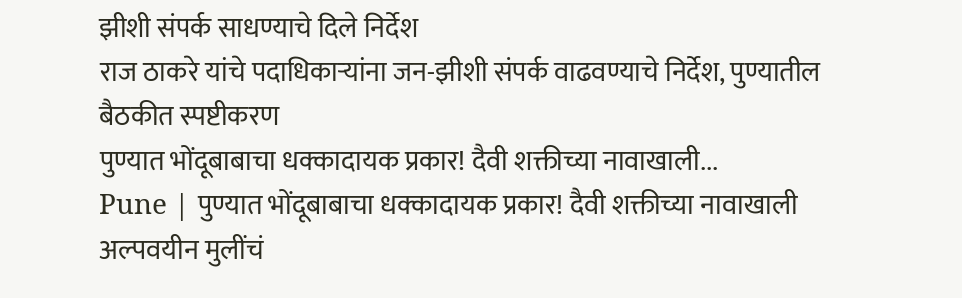झीशी संपर्क साधण्याचे दिले निर्देश
राज ठाकरे यांचे पदाधिकाऱ्यांना जन-झीशी संपर्क वाढवण्याचे निर्देश, पुण्यातील बैठकीत स्पष्टीकरण
पुण्यात भोंदूबाबाचा धक्कादायक प्रकार! दैवी शक्तीच्या नावाखाली...
Pune | पुण्यात भोंदूबाबाचा धक्कादायक प्रकार! दैवी शक्तीच्या नावाखाली अल्पवयीन मुलींचं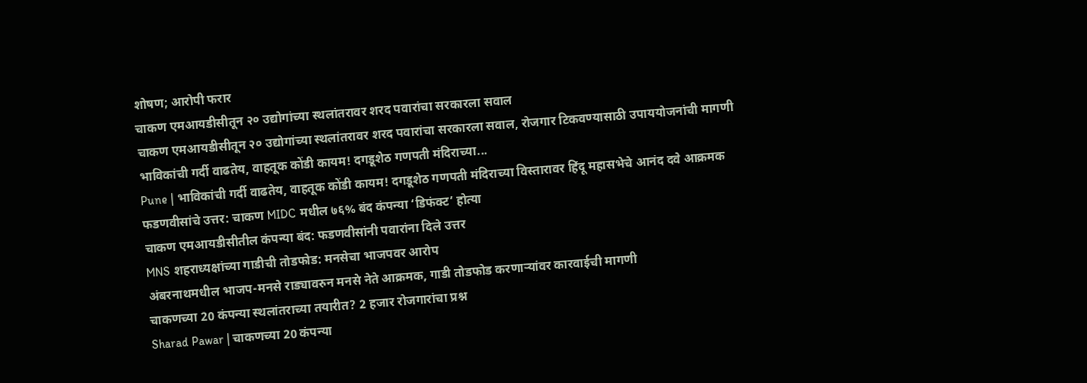शोषण; आरोपी फरार
चाकण एमआयडीसीतून २० उद्योगांच्या स्थलांतरावर शरद पवारांचा सरकारला सवाल
चाकण एमआयडीसीतून २० उद्योगांच्या स्थलांतरावर शरद पवारांचा सरकारला सवाल, रोजगार टिकवण्यासाठी उपाययोजनांची मागणी
भाविकांची गर्दी वाढतेय, वाहतूक कोंडी कायम! दगडूशेठ गणपती मंदिराच्या...
Pune | भाविकांची गर्दी वाढतेय, वाहतूक कोंडी कायम! दगडूशेठ गणपती मंदिराच्या विस्तारावर हिंदू महासभेचे आनंद दवे आक्रमक
फडणवीसांचे उत्तर: चाकण MIDC मधील ७६% बंद कंपन्या ‘डिफंक्ट’ होत्या
चाकण एमआयडीसीतील कंपन्या बंद: फडणवीसांनी पवारांना दिले उत्तर
MNS शहराध्यक्षांच्या गाडीची तोडफोड: मनसेचा भाजपवर आरोप
अंबरनाथमधील भाजप-मनसे राड्यावरुन मनसे नेते आक्रमक, गाडी तोडफोड करणाऱ्यांवर कारवाईची मागणी
चाकणच्या 20 कंपन्या स्थलांतराच्या तयारीत? 2 हजार रोजगारांचा प्रश्न
Sharad Pawar | चाकणच्या 20 कंपन्या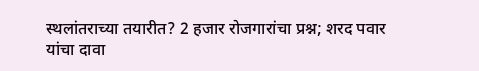स्थलांतराच्या तयारीत? 2 हजार रोजगारांचा प्रश्न; शरद पवार यांचा दावा